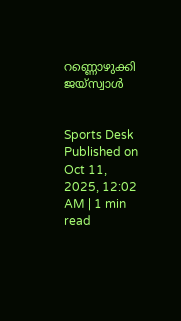റണ്ണൊഴുക്കി ജയ്സ്വാൾ


Sports Desk
Published on Oct 11, 2025, 12:02 AM | 1 min read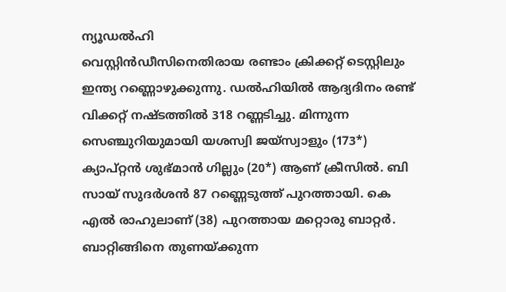ന്യൂഡൽഹി
വെസ്റ്റിൻഡീസിനെതിരായ രണ്ടാം ക്രിക്കറ്റ് ടെസ്റ്റിലും ഇന്ത്യ റണ്ണൊഴുക്കുന്നു. ഡൽഹിയിൽ ആദ്യദിനം രണ്ട് വിക്കറ്റ് നഷ്ടത്തിൽ 318 റണ്ണടിച്ചു. മിന്നുന്ന സെഞ്ചുറിയുമായി യശസ്വി ജയ്സ്വാളും (173*) ക്യാപ്റ്റൻ ശുഭ്മാൻ ഗില്ലും (20*) ആണ് ക്രീസിൽ. ബി സായ് സുദർശൻ 87 റണ്ണെടുത്ത് പുറത്തായി. കെ എൽ രാഹുലാണ് (38) പുറത്തായ മറ്റൊരു ബാറ്റർ.
ബാറ്റിങ്ങിനെ തുണയ്ക്കുന്ന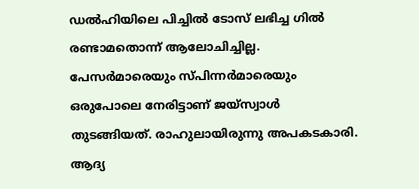ഡൽഹിയിലെ പിച്ചിൽ ടോസ് ലഭിച്ച ഗിൽ രണ്ടാമതൊന്ന് ആലോചിച്ചില്ല. പേസർമാരെയും സ്പിന്നർമാരെയും ഒരുപോലെ നേരിട്ടാണ് ജയ്സ്വാൾ തുടങ്ങിയത്. രാഹുലായിരുന്നു അപകടകാരി. ആദ്യ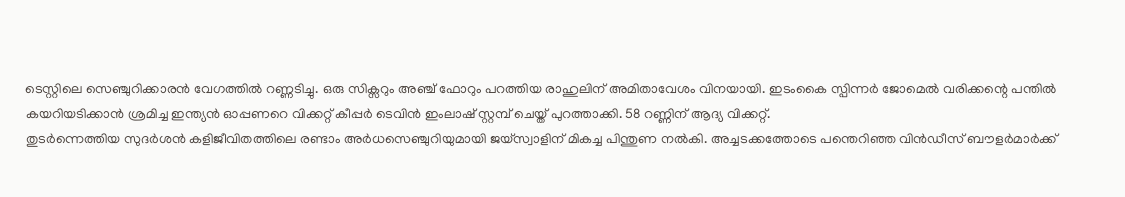ടെസ്റ്റിലെ സെഞ്ചുറിക്കാരൻ വേഗത്തിൽ റണ്ണടിച്ചു. ഒരു സിക്സറും അഞ്ച് ഫോറും പറത്തിയ രാഹുലിന് അമിതാവേശം വിനയായി. ഇടംകൈ സ്പിന്നർ ജോമെൽ വരിക്കന്റെ പന്തിൽ കയറിയടിക്കാൻ ശ്രമിച്ച ഇന്ത്യൻ ഓപ്പണറെ വിക്കറ്റ് കീപ്പർ ടെവിൻ ഇംലാഷ് സ്റ്റമ്പ് ചെയ്ത് പുറത്താക്കി. 58 റണ്ണിന് ആദ്യ വിക്കറ്റ്.
തുടർന്നെത്തിയ സുദർശൻ കളിജീവിതത്തിലെ രണ്ടാം അർധസെഞ്ചുറിയുമായി ജയ്സ്വാളിന് മികച്ച പിന്തുണ നൽകി. അച്ചടക്കത്തോടെ പന്തെറിഞ്ഞ വിൻഡീസ് ബൗളർമാർക്ക്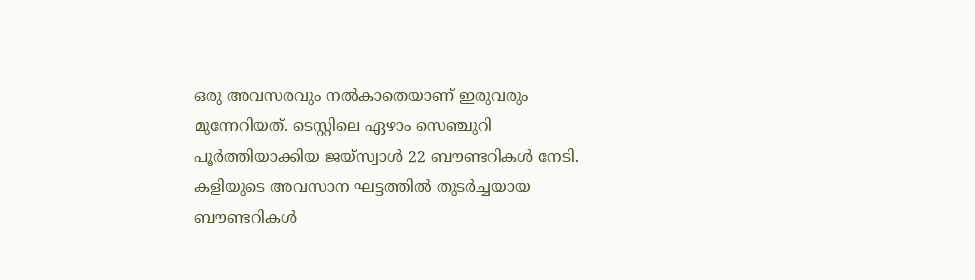ഒരു അവസരവും നൽകാതെയാണ് ഇരുവരും മുന്നേറിയത്. ടെസ്റ്റിലെ ഏഴാം സെഞ്ചുറി പൂർത്തിയാക്കിയ ജയ്സ്വാൾ 22 ബൗണ്ടറികൾ നേടി. കളിയുടെ അവസാന ഘട്ടത്തിൽ തുടർച്ചയായ ബൗണ്ടറികൾ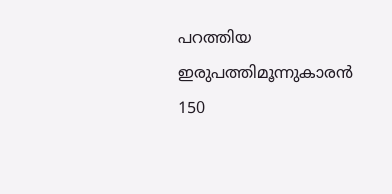പറത്തിയ ഇരുപത്തിമൂന്നുകാരൻ 150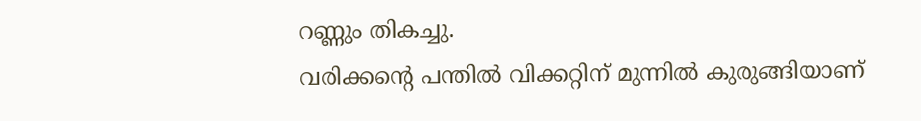റണ്ണും തികച്ചു.
വരിക്കന്റെ പന്തിൽ വിക്കറ്റിന് മുന്നിൽ കുരുങ്ങിയാണ്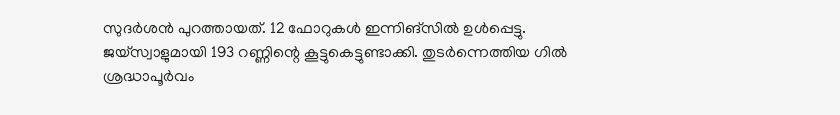സുദർശൻ പുറത്തായത്. 12 ഫോറുകൾ ഇന്നിങ്സിൽ ഉൾപ്പെട്ടു. ജയ്സ്വാളുമായി 193 റണ്ണിന്റെ കൂട്ടുകെട്ടുണ്ടാക്കി. തുടർന്നെത്തിയ ഗിൽ ശ്രദ്ധാപൂർവം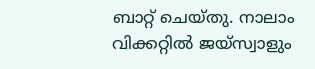ബാറ്റ് ചെയ്തു. നാലാം വിക്കറ്റിൽ ജയ്സ്വാളും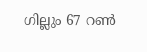ഗില്ലും 67 റൺ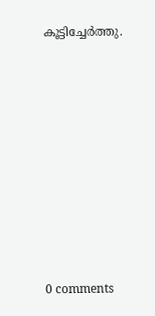കൂട്ടിച്ചേർത്തു.










0 comments